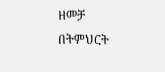ዘመቻ በትምህርት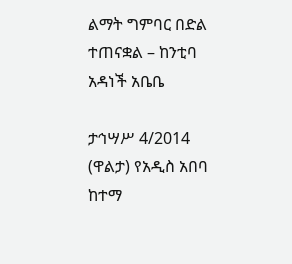ልማት ግምባር በድል ተጠናቋል – ከንቲባ አዳነች አቤቤ

ታኅሣሥ 4/2014 (ዋልታ) የአዲስ አበባ ከተማ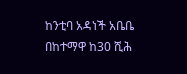ከንቲባ አዳነች አቤቤ በከተማዋ ከ30 ሺሕ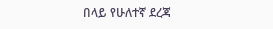በላይ የሁለተኛ ደረጃ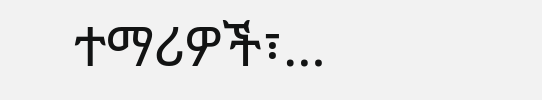ተማሪዎች፣…